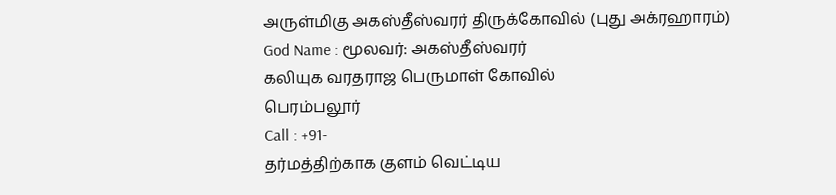அருள்மிகு அகஸ்தீஸ்வரர் திருக்கோவில் (புது அக்ரஹாரம்)
God Name : மூலவர்: அகஸ்தீஸ்வரர்
கலியுக வரதராஜ பெருமாள் கோவில்
பெரம்பலூர்
Call : +91-
தர்மத்திற்காக குளம் வெட்டிய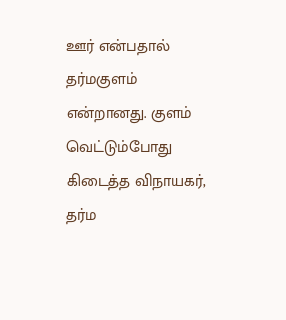ஊர் என்பதால் தர்மகுளம் என்றானது. குளம் வெட்டும்போது கிடைத்த விநாயகர், தர்ம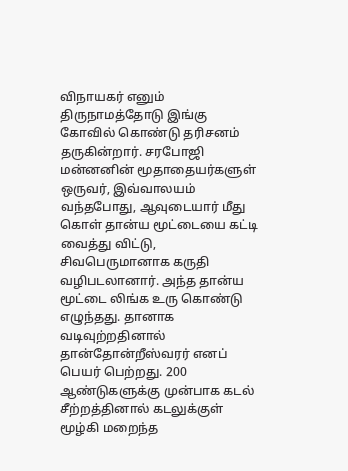விநாயகர் எனும் திருநாமத்தோடு இங்கு கோவில் கொண்டு தரிசனம் தருகின்றார். சரபோஜி மன்னனின் மூதாதையர்களுள் ஒருவர், இவ்வாலயம் வந்தபோது, ஆவுடையார் மீது கொள் தான்ய மூட்டையை கட்டி வைத்து விட்டு, சிவபெருமானாக கருதி வழிபடலானார். அந்த தான்ய மூட்டை லிங்க உரு கொண்டு எழுந்தது. தானாக வடிவுற்றதினால் தான்தோன்றீஸ்வரர் எனப் பெயர் பெற்றது. 200 ஆண்டுகளுக்கு முன்பாக கடல் சீற்றத்தினால் கடலுக்குள் மூழ்கி மறைந்த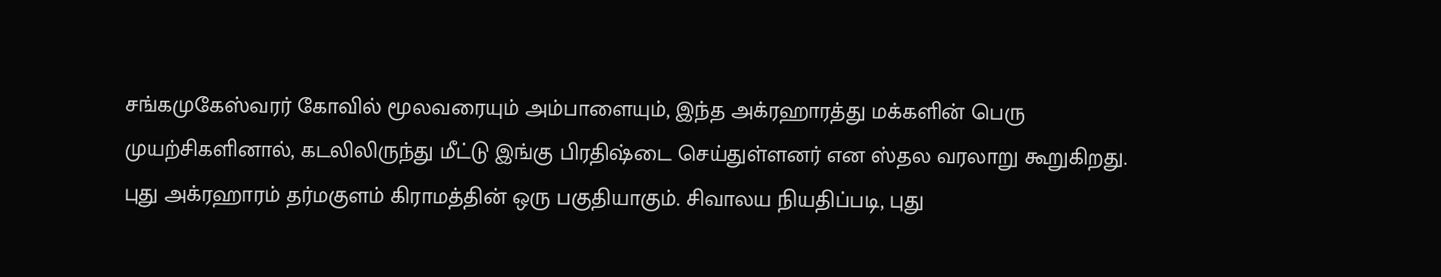சங்கமுகேஸ்வரர் கோவில் மூலவரையும் அம்பாளையும், இந்த அக்ரஹாரத்து மக்களின் பெரு முயற்சிகளினால், கடலிலிருந்து மீட்டு இங்கு பிரதிஷ்டை செய்துள்ளனர் என ஸ்தல வரலாறு கூறுகிறது.
புது அக்ரஹாரம் தர்மகுளம் கிராமத்தின் ஒரு பகுதியாகும். சிவாலய நியதிப்படி, புது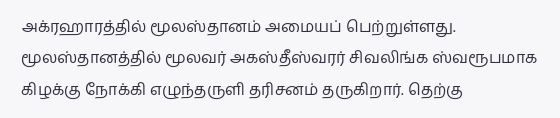அக்ரஹாரத்தில் மூலஸ்தானம் அமையப் பெற்றுள்ளது. மூலஸ்தானத்தில் மூலவர் அகஸ்தீஸ்வரர் சிவலிங்க ஸ்வரூபமாக கிழக்கு நோக்கி எழுந்தருளி தரிசனம் தருகிறார். தெற்கு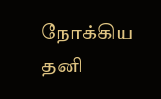நோக்கிய தனி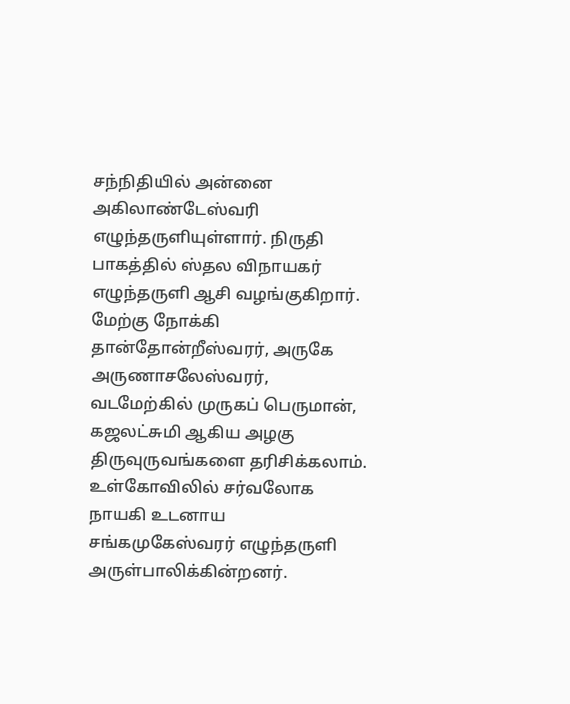சந்நிதியில் அன்னை அகிலாண்டேஸ்வரி எழுந்தருளியுள்ளார். நிருதி பாகத்தில் ஸ்தல விநாயகர் எழுந்தருளி ஆசி வழங்குகிறார். மேற்கு நோக்கி தான்தோன்றீஸ்வரர், அருகே அருணாசலேஸ்வரர், வடமேற்கில் முருகப் பெருமான், கஜலட்சுமி ஆகிய அழகு திருவுருவங்களை தரிசிக்கலாம். உள்கோவிலில் சர்வலோக நாயகி உடனாய சங்கமுகேஸ்வரர் எழுந்தருளி அருள்பாலிக்கின்றனர்.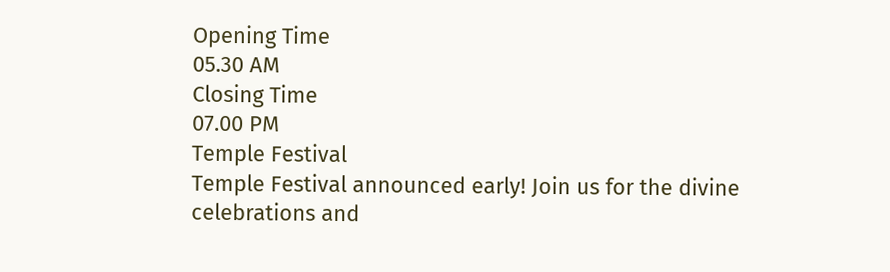Opening Time
05.30 AM
Closing Time
07.00 PM
Temple Festival
Temple Festival announced early! Join us for the divine celebrations and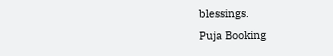blessings.
Puja Booking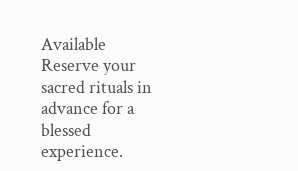Available
Reserve your sacred rituals in advance for a blessed experience.